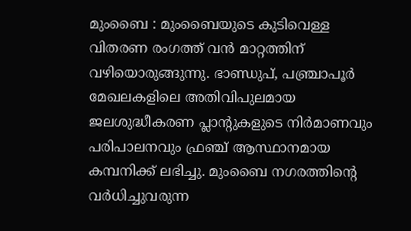മുംബൈ : മുംബൈയുടെ കുടിവെള്ള വിതരണ രംഗത്ത് വൻ മാറ്റത്തിന് വഴിയൊരുങ്ങുന്നു. ഭാണ്ഡുപ്, പഞ്ച്രാപൂർ മേഖലകളിലെ അതിവിപുലമായ ജലശുദ്ധീകരണ പ്ലാന്റുകളുടെ നിർമാണവും പരിപാലനവും ഫ്രഞ്ച് ആസ്ഥാനമായ കമ്പനിക്ക് ലഭിച്ചു. മുംബൈ നഗരത്തിന്റെ വർധിച്ചുവരുന്ന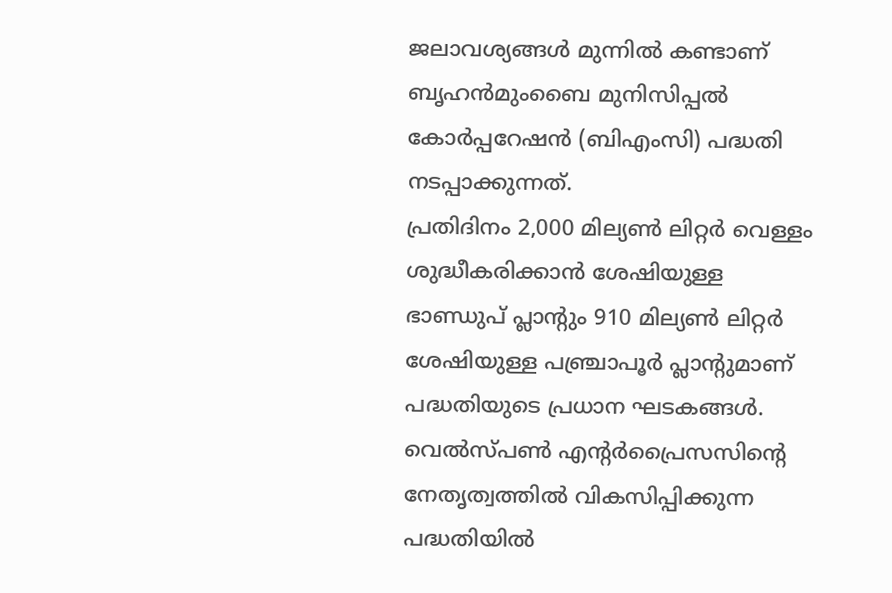ജലാവശ്യങ്ങൾ മുന്നിൽ കണ്ടാണ് ബൃഹൻമുംബൈ മുനിസിപ്പൽ കോർപ്പറേഷൻ (ബിഎംസി) പദ്ധതി നടപ്പാക്കുന്നത്.
പ്രതിദിനം 2,000 മില്യൺ ലിറ്റർ വെള്ളം ശുദ്ധീകരിക്കാൻ ശേഷിയുള്ള ഭാണ്ഡുപ് പ്ലാന്റും 910 മില്യൺ ലിറ്റർ ശേഷിയുള്ള പഞ്ച്രാപൂർ പ്ലാന്റുമാണ് പദ്ധതിയുടെ പ്രധാന ഘടകങ്ങൾ. വെൽസ്പൺ എന്റർപ്രൈസസിന്റെ നേതൃത്വത്തിൽ വികസിപ്പിക്കുന്ന പദ്ധതിയിൽ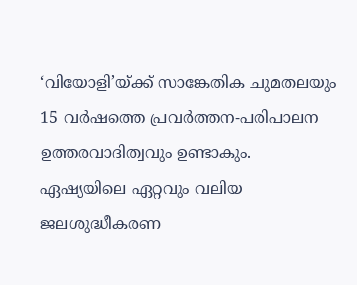‘വിയോളി’യ്ക്ക് സാങ്കേതിക ചുമതലയും 15 വർഷത്തെ പ്രവർത്തന-പരിപാലന ഉത്തരവാദിത്വവും ഉണ്ടാകും.
ഏഷ്യയിലെ ഏറ്റവും വലിയ ജലശുദ്ധീകരണ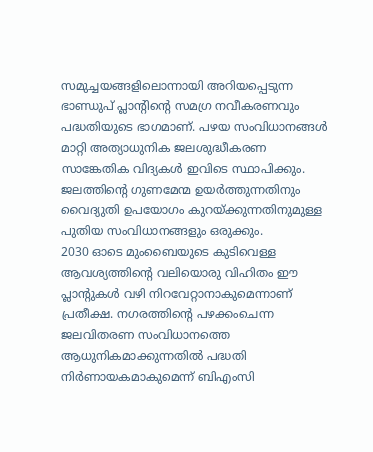സമുച്ചയങ്ങളിലൊന്നായി അറിയപ്പെടുന്ന ഭാണ്ഡുപ് പ്ലാന്റിന്റെ സമഗ്ര നവീകരണവും പദ്ധതിയുടെ ഭാഗമാണ്. പഴയ സംവിധാനങ്ങൾ മാറ്റി അത്യാധുനിക ജലശുദ്ധീകരണ സാങ്കേതിക വിദ്യകൾ ഇവിടെ സ്ഥാപിക്കും. ജലത്തിന്റെ ഗുണമേന്മ ഉയർത്തുന്നതിനും വൈദ്യുതി ഉപയോഗം കുറയ്ക്കുന്നതിനുമുള്ള പുതിയ സംവിധാനങ്ങളും ഒരുക്കും.
2030 ഓടെ മുംബൈയുടെ കുടിവെള്ള ആവശ്യത്തിന്റെ വലിയൊരു വിഹിതം ഈ പ്ലാന്റുകൾ വഴി നിറവേറ്റാനാകുമെന്നാണ് പ്രതീക്ഷ. നഗരത്തിന്റെ പഴക്കംചെന്ന ജലവിതരണ സംവിധാനത്തെ ആധുനികമാക്കുന്നതിൽ പദ്ധതി നിർണായകമാകുമെന്ന് ബിഎംസി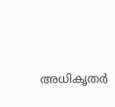അധികൃതർ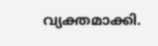വ്യക്തമാക്കി.